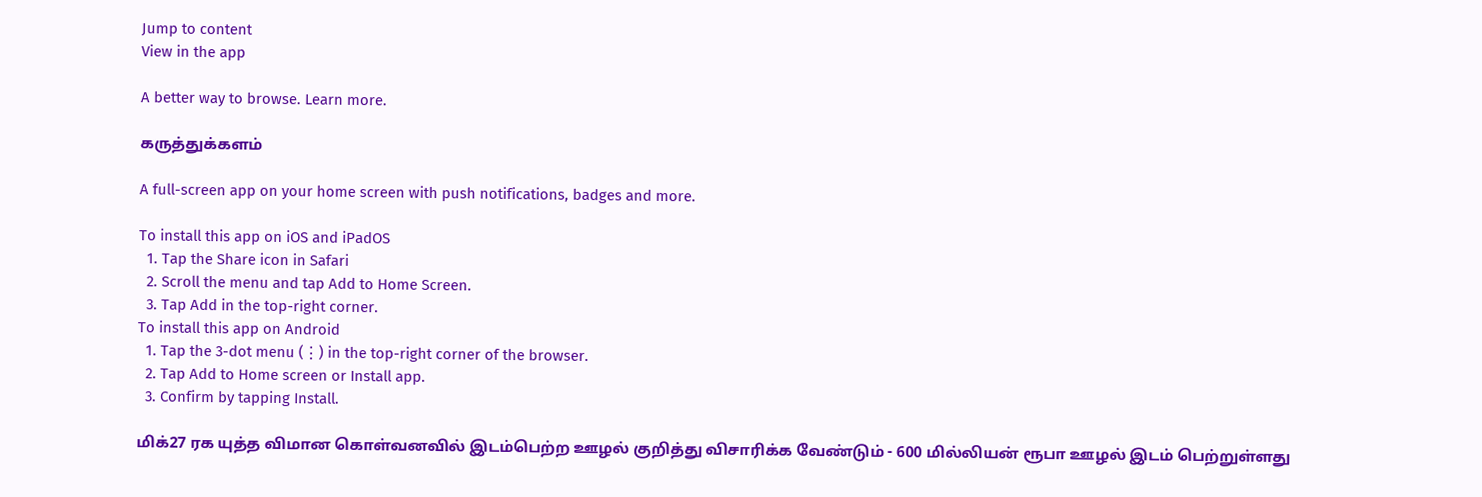Jump to content
View in the app

A better way to browse. Learn more.

கருத்துக்களம்

A full-screen app on your home screen with push notifications, badges and more.

To install this app on iOS and iPadOS
  1. Tap the Share icon in Safari
  2. Scroll the menu and tap Add to Home Screen.
  3. Tap Add in the top-right corner.
To install this app on Android
  1. Tap the 3-dot menu (⋮) in the top-right corner of the browser.
  2. Tap Add to Home screen or Install app.
  3. Confirm by tapping Install.

மிக்27 ரக யுத்த விமான கொள்வனவில் இடம்பெற்ற ஊழல் குறித்து விசாரிக்க வேண்டும் - 600 மில்லியன் ரூபா ஊழல் இடம் பெற்றுள்ளது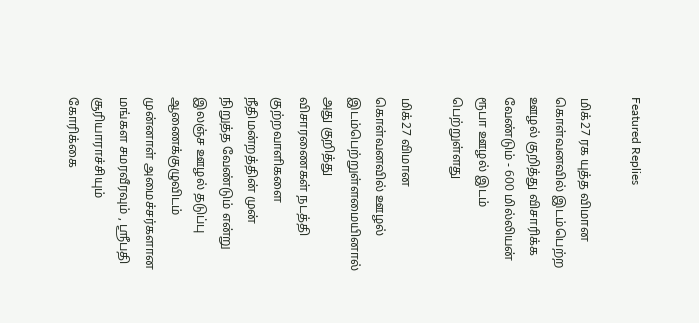Featured Replies

மிக்27 ரக யுத்த விமான கொள்வனவில் இடம்பெற்ற ஊழல் குறித்து விசாரிக்க வேண்டும் - 600 மில்லியன் ரூபா ஊழல் இடம் பெற்றுள்ளது

மிக்27 விமான கொள்வனவில் ஊழல் இடம்பெற்றுள்ளமையினால் அது குறித்து விசாரணைகள் நடத்தி குற்றவாளிகளை நீதிமன்றத்தின் முன் நிறுத்த வேண்டும் என்று இலஞ்ச ஊழல் தடுப்பு ஆணைக்குழுவிடம் முன்னாள் அமைச்சர்களான மங்கள சமரவீரவும் , ஸ்ரீபதி சூரியாராச்சியும் கோரிக்கை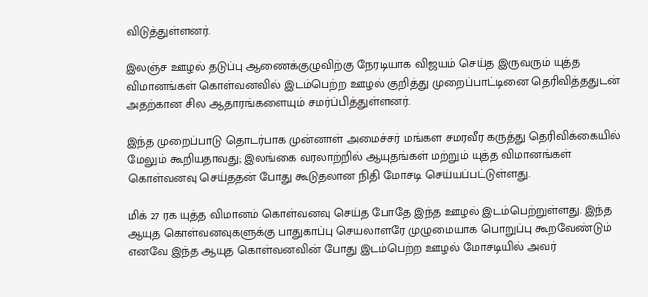விடுத்துள்ளனர்.

இலஞ்ச ஊழல் தடுப்பு ஆணைக்குழுவிற்கு நேரடியாக விஜயம் செய்த இருவரும் யுத்த விமானங்கள் கொள்வனவில் இடம்பெற்ற ஊழல் குறித்து முறைப்பாட்டினை தெரிவித்ததுடன் அதற்கான சில ஆதாரங்களையும் சமர்ப்பித்துள்ளனர்.

இந்த முறைப்பாடு தொடர்பாக முன்னாள் அமைச்சர் மங்கள சமரவீர கருத்து தெரிவிக்கையில் மேலும் கூறியதாவது; இலங்கை வரலாற்றில் ஆயுதங்கள் மற்றும் யுத்த விமானங்கள் கொள்வனவு செய்ததன் போது கூடுதலான நிதி மோசடி செய்யப்பட்டுள்ளது.

மிக் 27 ரக யுத்த விமானம் கொள்வனவு செய்த போதே இந்த ஊழல் இடம்பெற்றுள்ளது. இந்த ஆயுத கொள்வனவுகளுக்கு பாதுகாப்பு செயலாளரே முழுமையாக பொறுப்பு கூறவேண்டும் எனவே இந்த ஆயுத கொள்வனவின் போது இடம்பெற்ற ஊழல் மோசடியில் அவர்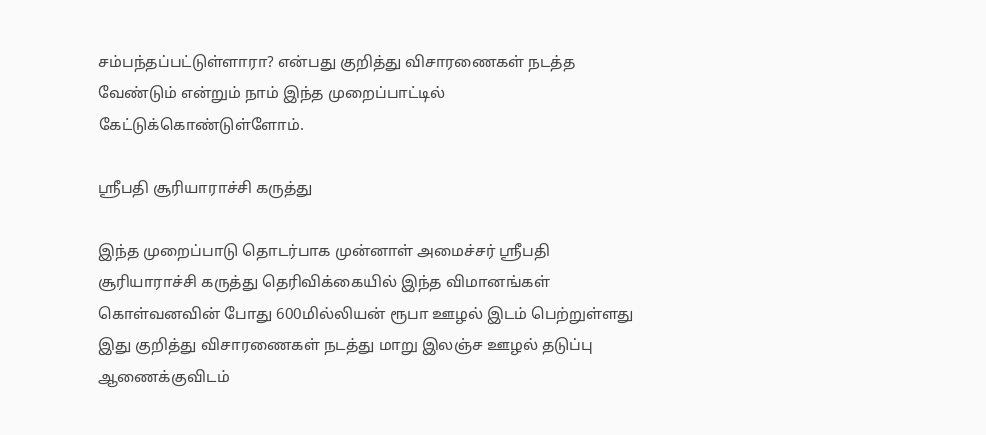சம்பந்தப்பட்டுள்ளாரா? என்பது குறித்து விசாரணைகள் நடத்த வேண்டும் என்றும் நாம் இந்த முறைப்பாட்டில் கேட்டுக்கொண்டுள்ளோம்.

ஸ்ரீபதி சூரியாராச்சி கருத்து

இந்த முறைப்பாடு தொடர்பாக முன்னாள் அமைச்சர் ஸ்ரீபதி சூரியாராச்சி கருத்து தெரிவிக்கையில் இந்த விமானங்கள் கொள்வனவின் போது 600மில்லியன் ரூபா ஊழல் இடம் பெற்றுள்ளது இது குறித்து விசாரணைகள் நடத்து மாறு இலஞ்ச ஊழல் தடுப்பு ஆணைக்குவிடம்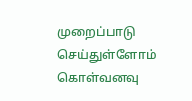முறைப்பாடு செய்துள்ளோம் கொள்வனவு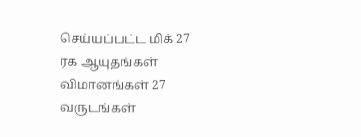செய்யப்பட்ட மிக் 27 ரக ஆயுதங்கள் விமானங்கள் 27 வருடங்கள்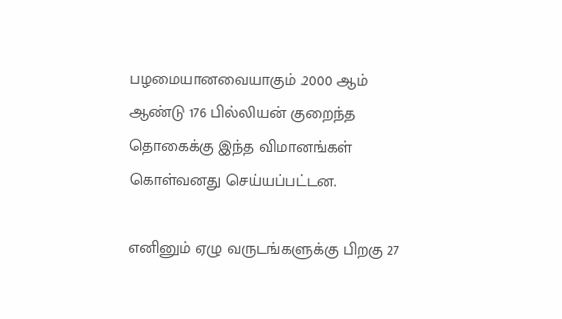பழமையானவையாகும் .2000 ஆம் ஆண்டு 176 பில்லியன் குறைந்த தொகைக்கு இந்த விமானங்கள் கொள்வனது செய்யப்பட்டன.

எனினும் ஏழு வருடங்களுக்கு பிறகு 27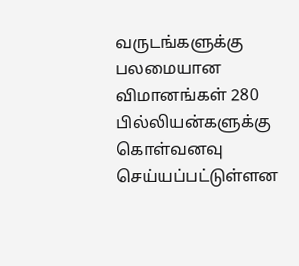வருடங்களுக்கு பலமையான விமானங்கள் 280 பில்லியன்களுக்கு கொள்வனவு செய்யப்பட்டுள்ளன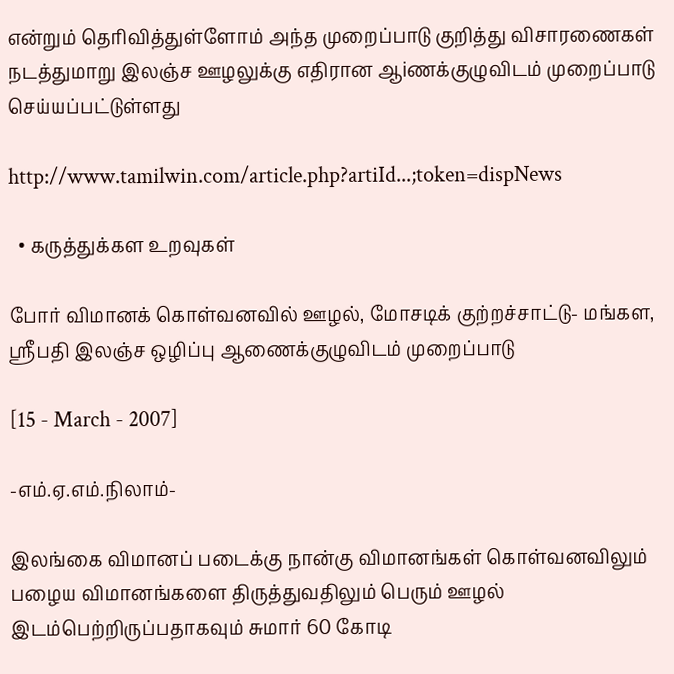என்றும் தெரிவித்துள்ளோம் அந்த முறைப்பாடு குறித்து விசாரணைகள் நடத்துமாறு இலஞ்ச ஊழலுக்கு எதிரான ஆiணக்குழுவிடம் முறைப்பாடு செய்யப்பட்டுள்ளது

http://www.tamilwin.com/article.php?artiId...;token=dispNews

  • கருத்துக்கள உறவுகள்

போர் விமானக் கொள்வனவில் ஊழல், மோசடிக் குற்றச்சாட்டு- மங்கள, ஸ்ரீபதி இலஞ்ச ஒழிப்பு ஆணைக்குழுவிடம் முறைப்பாடு

[15 - March - 2007]

-எம்.ஏ.எம்.நிலாம்-

இலங்கை விமானப் படைக்கு நான்கு விமானங்கள் கொள்வனவிலும் பழைய விமானங்களை திருத்துவதிலும் பெரும் ஊழல் இடம்பெற்றிருப்பதாகவும் சுமார் 60 கோடி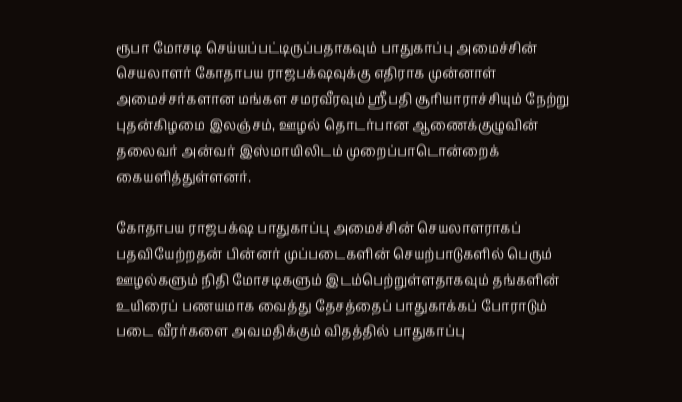ரூபா மோசடி செய்யப்பட்டிருப்பதாகவும் பாதுகாப்பு அமைச்சின் செயலாளர் கோதாபய ராஜபக்‌ஷவுக்கு எதிராக முன்னாள் அமைச்சர்களான மங்கள சமரவீரவும் ஸ்ரீபதி சூரியாராச்சியும் நேற்று புதன்கிழமை இலஞ்சம், ஊழல் தொடர்பான ஆணைக்குழுவின் தலைவர் அன்வர் இஸ்மாயிலிடம் முறைப்பாடொன்றைக் கையளித்துள்ளனர்.

கோதாபய ராஜபக்‌ஷ பாதுகாப்பு அமைச்சின் செயலாளராகப் பதவியேற்றதன் பின்னர் முப்படைகளின் செயற்பாடுகளில் பெரும் ஊழல்களும் நிதி மோசடிகளும் இடம்பெற்றுள்ளதாகவும் தங்களின் உயிரைப் பணயமாக வைத்து தேசத்தைப் பாதுகாக்கப் போராடும் படை வீரர்களை அவமதிக்கும் விதத்தில் பாதுகாப்பு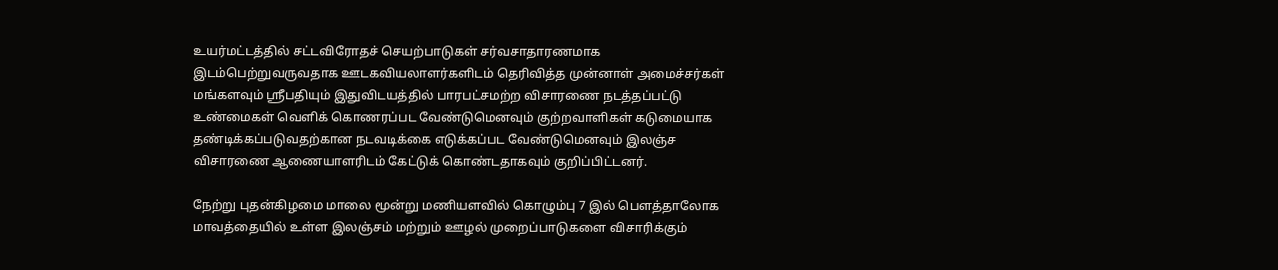உயர்மட்டத்தில் சட்டவிரோதச் செயற்பாடுகள் சர்வசாதாரணமாக இடம்பெற்றுவருவதாக ஊடகவியலாளர்களிடம் தெரிவித்த முன்னாள் அமைச்சர்கள் மங்களவும் ஸ்ரீபதியும் இதுவிடயத்தில் பாரபட்சமற்ற விசாரணை நடத்தப்பட்டு உண்மைகள் வெளிக் கொணரப்பட வேண்டுமெனவும் குற்றவாளிகள் கடுமையாக தண்டிக்கப்படுவதற்கான நடவடிக்கை எடுக்கப்பட வேண்டுமெனவும் இலஞ்ச விசாரணை ஆணையாளரிடம் கேட்டுக் கொண்டதாகவும் குறிப்பிட்டனர்.

நேற்று புதன்கிழமை மாலை மூன்று மணியளவில் கொழும்பு 7 இல் பௌத்தாலோக மாவத்தையில் உள்ள இலஞ்சம் மற்றும் ஊழல் முறைப்பாடுகளை விசாரிக்கும்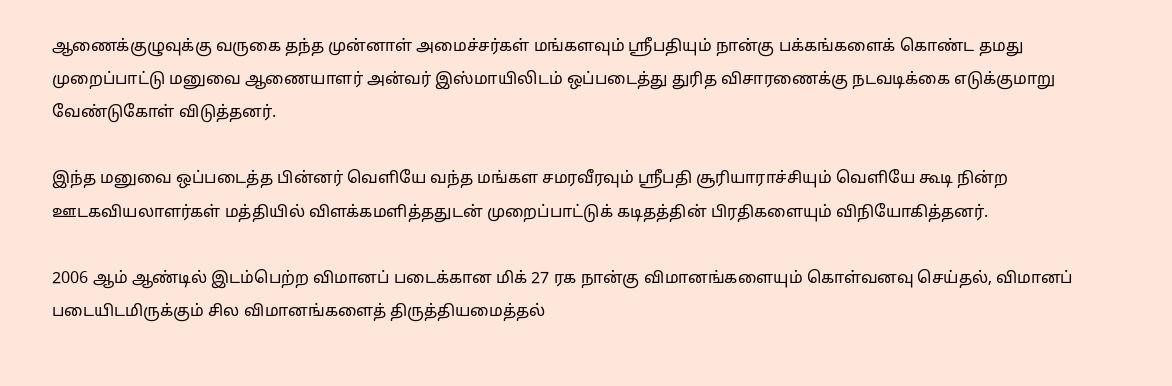ஆணைக்குழுவுக்கு வருகை தந்த முன்னாள் அமைச்சர்கள் மங்களவும் ஸ்ரீபதியும் நான்கு பக்கங்களைக் கொண்ட தமது முறைப்பாட்டு மனுவை ஆணையாளர் அன்வர் இஸ்மாயிலிடம் ஒப்படைத்து துரித விசாரணைக்கு நடவடிக்கை எடுக்குமாறு வேண்டுகோள் விடுத்தனர்.

இந்த மனுவை ஒப்படைத்த பின்னர் வெளியே வந்த மங்கள சமரவீரவும் ஸ்ரீபதி சூரியாராச்சியும் வெளியே கூடி நின்ற ஊடகவியலாளர்கள் மத்தியில் விளக்கமளித்ததுடன் முறைப்பாட்டுக் கடிதத்தின் பிரதிகளையும் விநியோகித்தனர்.

2006 ஆம் ஆண்டில் இடம்பெற்ற விமானப் படைக்கான மிக் 27 ரக நான்கு விமானங்களையும் கொள்வனவு செய்தல், விமானப் படையிடமிருக்கும் சில விமானங்களைத் திருத்தியமைத்தல்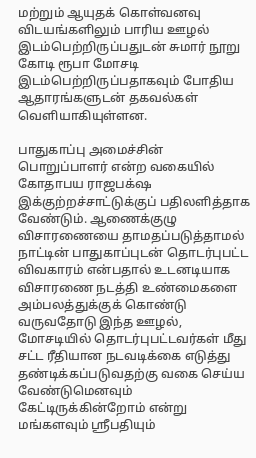மற்றும் ஆயுதக் கொள்வனவு விடயங்களிலும் பாரிய ஊழல் இடம்பெற்றிருப்பதுடன் சுமார் நூறு கோடி ரூபா மோசடி இடம்பெற்றிருப்பதாகவும் போதிய ஆதாரங்களுடன் தகவல்கள் வெளியாகியுள்ளன.

பாதுகாப்பு அமைச்சின் பொறுப்பாளர் என்ற வகையில் கோதாபய ராஜபக்‌ஷ இக்குற்றச்சாட்டுக்குப் பதிலளித்தாக வேண்டும். ஆணைக்குழு விசாரணையை தாமதப்படுத்தாமல் நாட்டின் பாதுகாப்புடன் தொடர்புபட்ட விவகாரம் என்பதால் உடனடியாக விசாரணை நடத்தி உண்மைகளை அம்பலத்துக்குக் கொண்டு வருவதோடு இந்த ஊழல், மோசடியில் தொடர்புபட்டவர்கள் மீது சட்ட ரீதியான நடவடிக்கை எடுத்து தண்டிக்கப்படுவதற்கு வகை செய்ய வேண்டுமெனவும் கேட்டிருக்கின்றோம் என்று மங்களவும் ஸ்ரீபதியும்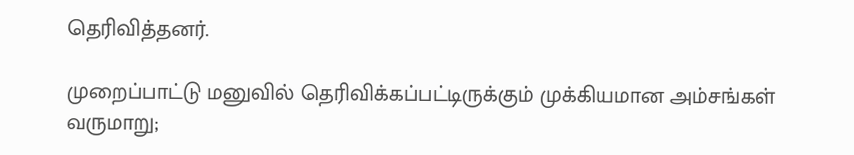தெரிவித்தனர்.

முறைப்பாட்டு மனுவில் தெரிவிக்கப்பட்டிருக்கும் முக்கியமான அம்சங்கள் வருமாறு;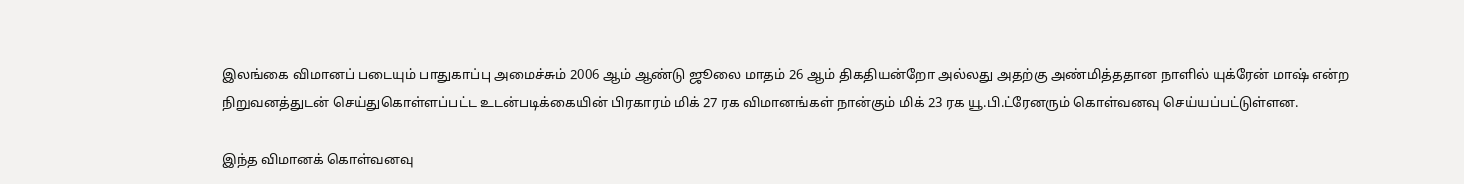இலங்கை விமானப் படையும் பாதுகாப்பு அமைச்சும் 2006 ஆம் ஆண்டு ஜூலை மாதம் 26 ஆம் திகதியன்றோ அல்லது அதற்கு அண்மித்ததான நாளில் யுக்ரேன் மாஷ் என்ற நிறுவனத்துடன் செய்துகொள்ளப்பட்ட உடன்படிக்கையின் பிரகாரம் மிக் 27 ரக விமானங்கள் நான்கும் மிக் 23 ரக யூ.பி.ட்ரேனரும் கொள்வனவு செய்யப்பட்டுள்ளன.

இந்த விமானக் கொள்வனவு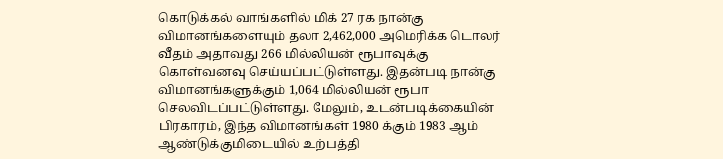கொடுக்கல் வாங்களில் மிக் 27 ரக நான்கு விமானங்களையும் தலா 2,462,000 அமெரிக்க டொலர் வீதம் அதாவது 266 மில்லியன் ரூபாவுக்கு கொள்வனவு செய்யப்பட்டுள்ளது. இதன்படி நான்கு விமானங்களுக்கும் 1,064 மில்லியன் ரூபா செலவிடப்பட்டுள்ளது. மேலும், உடன்படிக்கையின் பிரகாரம், இந்த விமானங்கள் 1980 க்கும் 1983 ஆம் ஆண்டுக்குமிடையில் உற்பத்தி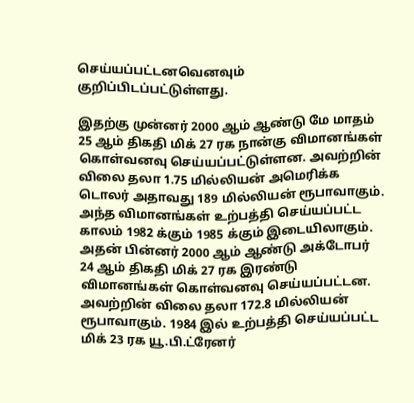செய்யப்பட்டனவெனவும் குறிப்பிடப்பட்டுள்ளது.

இதற்கு முன்னர் 2000 ஆம் ஆண்டு மே மாதம் 25 ஆம் திகதி மிக் 27 ரக நான்கு விமானங்கள் கொள்வனவு செய்யப்பட்டுள்ளன. அவற்றின் விலை தலா 1.75 மில்லியன் அமெரிக்க டொலர் அதாவது 189 மில்லியன் ரூபாவாகும். அந்த விமானங்கள் உற்பத்தி செய்யப்பட்ட காலம் 1982 க்கும் 1985 க்கும் இடையிலாகும். அதன் பின்னர் 2000 ஆம் ஆண்டு அக்டோபர் 24 ஆம் திகதி மிக் 27 ரக இரண்டு விமானங்கள் கொள்வனவு செய்யப்பட்டன. அவற்றின் விலை தலா 172.8 மில்லியன் ரூபாவாகும். 1984 இல் உற்பத்தி செய்யப்பட்ட மிக் 23 ரக யூ.பி.ட்ரேனர்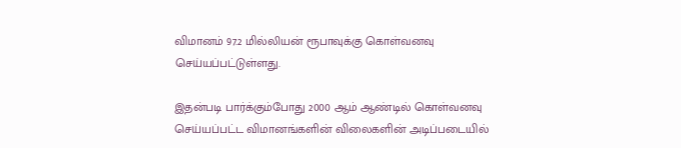விமானம் 97.2 மில்லியன் ரூபாவுக்கு கொள்வனவு செய்யப்பட்டுள்ளது.

இதன்படி பார்க்கும்போது 2000 ஆம் ஆண்டில் கொள்வனவு செய்யப்பட்ட விமானங்களின் விலைகளின் அடிப்படையில்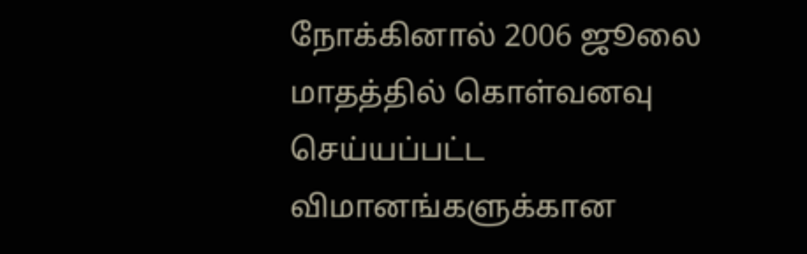நோக்கினால் 2006 ஜூலை மாதத்தில் கொள்வனவு செய்யப்பட்ட விமானங்களுக்கான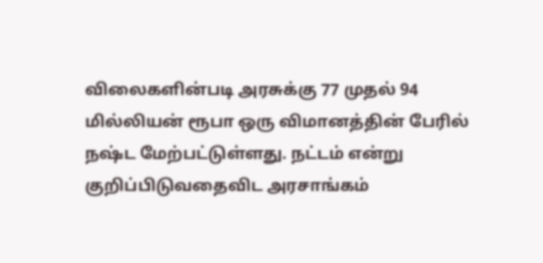விலைகளின்படி அரசுக்கு 77 முதல் 94 மில்லியன் ரூபா ஒரு விமானத்தின் பேரில் நஷ்ட மேற்பட்டுள்ளது. நட்டம் என்று குறிப்பிடுவதைவிட அரசாங்கம்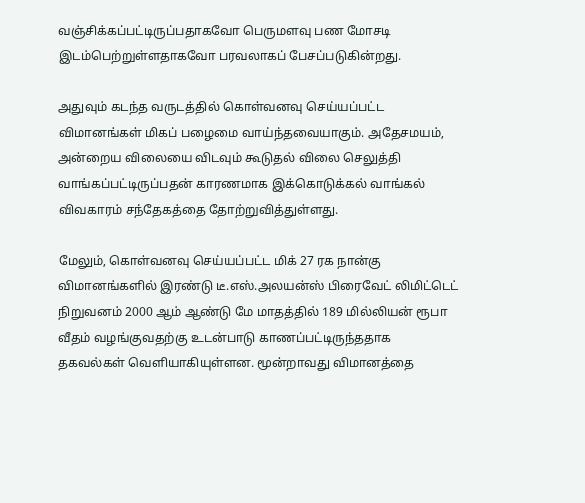வஞ்சிக்கப்பட்டிருப்பதாகவோ பெருமளவு பண மோசடி இடம்பெற்றுள்ளதாகவோ பரவலாகப் பேசப்படுகின்றது.

அதுவும் கடந்த வருடத்தில் கொள்வனவு செய்யப்பட்ட விமானங்கள் மிகப் பழைமை வாய்ந்தவையாகும். அதேசமயம், அன்றைய விலையை விடவும் கூடுதல் விலை செலுத்தி வாங்கப்பட்டிருப்பதன் காரணமாக இக்கொடுக்கல் வாங்கல் விவகாரம் சந்தேகத்தை தோற்றுவித்துள்ளது.

மேலும், கொள்வனவு செய்யப்பட்ட மிக் 27 ரக நான்கு விமானங்களில் இரண்டு டீ.எஸ்.அலயன்ஸ் பிரைவேட் லிமிட்டெட் நிறுவனம் 2000 ஆம் ஆண்டு மே மாதத்தில் 189 மில்லியன் ரூபா வீதம் வழங்குவதற்கு உடன்பாடு காணப்பட்டிருந்ததாக தகவல்கள் வெளியாகியுள்ளன. மூன்றாவது விமானத்தை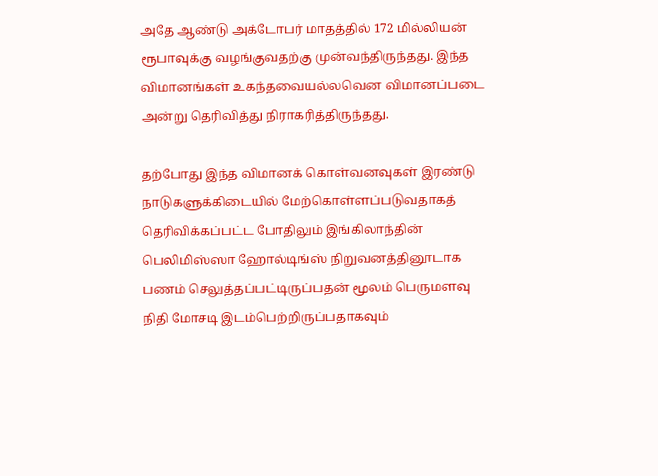அதே ஆண்டு அக்டோபர் மாதத்தில் 172 மில்லியன் ரூபாவுக்கு வழங்குவதற்கு முன்வந்திருந்தது. இந்த விமானங்கள் உகந்தவையல்லவென விமானப்படை அன்று தெரிவித்து நிராகரித்திருந்தது.

தற்போது இந்த விமானக் கொள்வனவுகள் இரண்டு நாடுகளுக்கிடையில் மேற்கொள்ளப்படுவதாகத் தெரிவிக்கப்பட்ட போதிலும் இங்கிலாந்தின் பெலிமிஸ்ஸா ஹோல்டிங்ஸ் நிறுவனத்தினூடாக பணம் செலுத்தப்பட்டிருப்பதன் மூலம் பெருமளவு நிதி மோசடி இடம்பெற்றிருப்பதாகவும்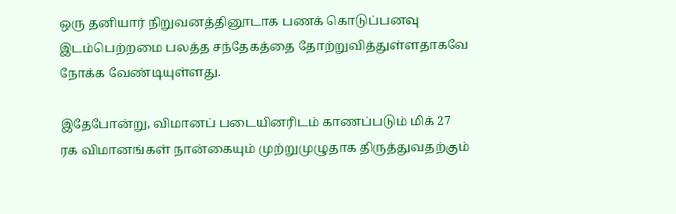ஒரு தனியார் நிறுவனத்தினூடாக பணக் கொடுப்பனவு இடம்பெற்றமை பலத்த சந்தேகத்தை தோற்றுவித்துள்ளதாகவே நோக்க வேண்டியுள்ளது.

இதேபோன்று, விமானப் படையினரிடம் காணப்படும் மிக் 27 ரக விமானங்கள் நான்கையும் முற்றுமுழுதாக திருத்துவதற்கும்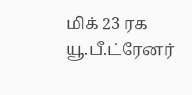மிக் 23 ரக யூ.பீ.ட்ரேனர்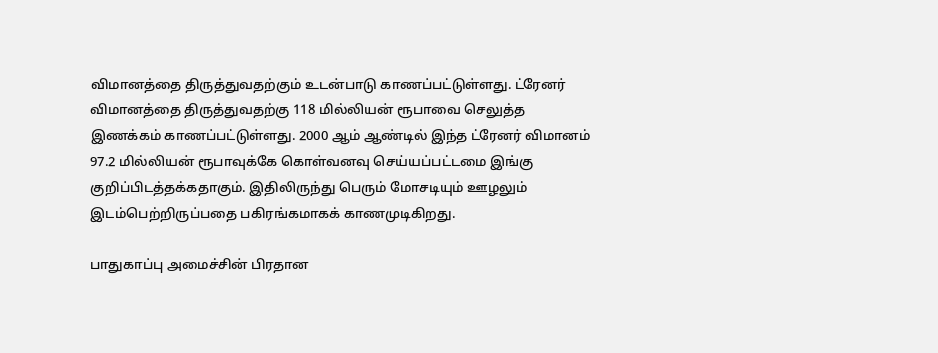விமானத்தை திருத்துவதற்கும் உடன்பாடு காணப்பட்டுள்ளது. ட்ரேனர் விமானத்தை திருத்துவதற்கு 118 மில்லியன் ரூபாவை செலுத்த இணக்கம் காணப்பட்டுள்ளது. 2000 ஆம் ஆண்டில் இந்த ட்ரேனர் விமானம் 97.2 மில்லியன் ரூபாவுக்கே கொள்வனவு செய்யப்பட்டமை இங்கு குறிப்பிடத்தக்கதாகும். இதிலிருந்து பெரும் மோசடியும் ஊழலும் இடம்பெற்றிருப்பதை பகிரங்கமாகக் காணமுடிகிறது.

பாதுகாப்பு அமைச்சின் பிரதான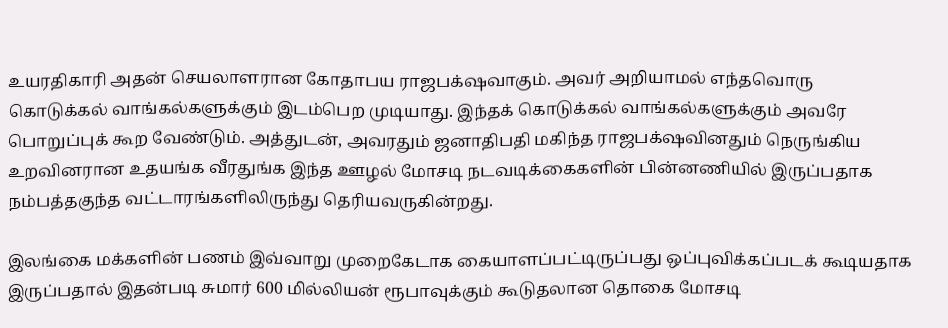உயரதிகாரி அதன் செயலாளரான கோதாபய ராஜபக்‌ஷவாகும். அவர் அறியாமல் எந்தவொரு கொடுக்கல் வாங்கல்களுக்கும் இடம்பெற முடியாது. இந்தக் கொடுக்கல் வாங்கல்களுக்கும் அவரே பொறுப்புக் கூற வேண்டும். அத்துடன், அவரதும் ஜனாதிபதி மகிந்த ராஜபக்‌ஷவினதும் நெருங்கிய உறவினரான உதயங்க வீரதுங்க இந்த ஊழல் மோசடி நடவடிக்கைகளின் பின்னணியில் இருப்பதாக நம்பத்தகுந்த வட்டாரங்களிலிருந்து தெரியவருகின்றது.

இலங்கை மக்களின் பணம் இவ்வாறு முறைகேடாக கையாளப்பட்டிருப்பது ஒப்புவிக்கப்படக் கூடியதாக இருப்பதால் இதன்படி சுமார் 600 மில்லியன் ரூபாவுக்கும் கூடுதலான தொகை மோசடி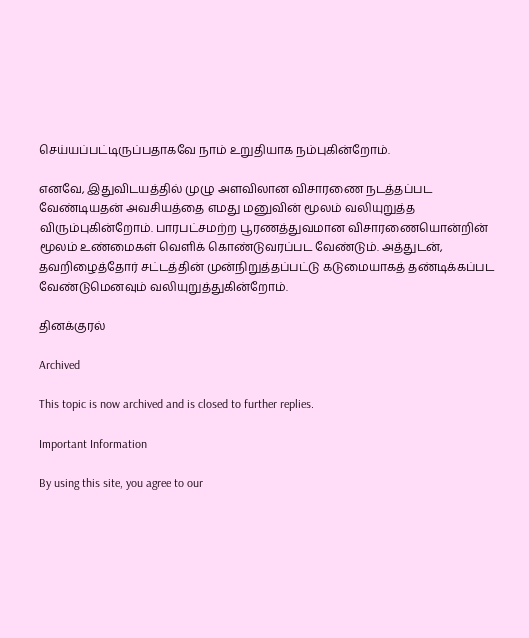செய்யப்பட்டிருப்பதாகவே நாம் உறுதியாக நம்புகின்றோம்.

எனவே, இதுவிடயத்தில் முழு அளவிலான விசாரணை நடத்தப்பட வேண்டியதன் அவசியத்தை எமது மனுவின் மூலம் வலியுறுத்த விரும்புகின்றோம். பாரபட்சமற்ற பூரணத்துவமான விசாரணையொன்றின் மூலம் உண்மைகள் வெளிக் கொண்டுவரப்பட வேண்டும். அத்துடன், தவறிழைத்தோர் சட்டத்தின் முன்நிறுத்தப்பட்டு கடுமையாகத் தண்டிக்கப்பட வேண்டுமெனவும் வலியுறுத்துகின்றோம்.

தினக்குரல்

Archived

This topic is now archived and is closed to further replies.

Important Information

By using this site, you agree to our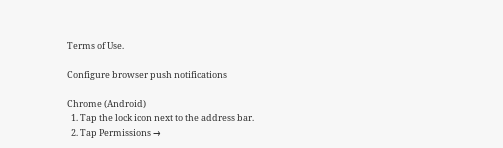Terms of Use.

Configure browser push notifications

Chrome (Android)
  1. Tap the lock icon next to the address bar.
  2. Tap Permissions →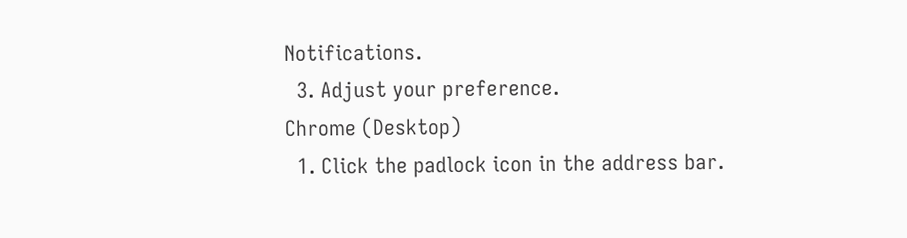Notifications.
  3. Adjust your preference.
Chrome (Desktop)
  1. Click the padlock icon in the address bar.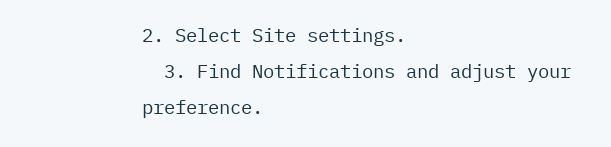2. Select Site settings.
  3. Find Notifications and adjust your preference.